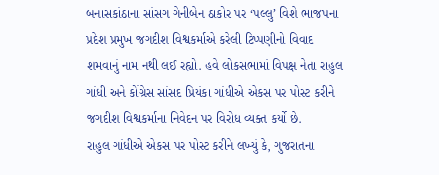બનાસકાંઠાના સાંસગ ગેનીબેન ઠાકોર પર ‘પલ્લુ’ વિશે ભાજપના પ્રદેશ પ્રમુખ જગદીશ વિશ્વકર્માએ કરેલી ટિપ્પણીનો વિવાદ શમવાનું નામ નથી લઈ રહ્યો. હવે લોકસભામાં વિપક્ષ નેતા રાહુલ ગાંધી અને કોંગ્રેસ સાંસદ પ્રિયંકા ગાંધીએ એકસ પર પોસ્ટ કરીને જગદીશ વિશ્વકર્માના નિવેદન પર વિરોધ વ્યક્ત કર્યો છે.
રાહુલ ગાંધીએ એકસ પર પોસ્ટ કરીને લખ્યું કે, ગુજરાતના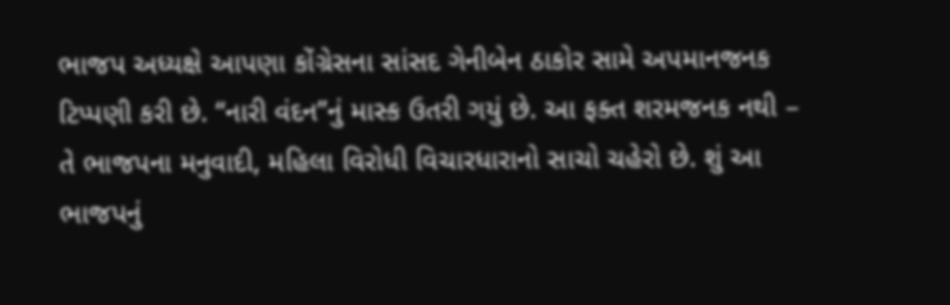ભાજપ અધ્યક્ષે આપણા કોંગ્રેસના સાંસદ ગેનીબેન ઠાકોર સામે અપમાનજનક ટિપ્પણી કરી છે. “નારી વંદન”નું માસ્ક ઉતરી ગયું છે. આ ફક્ત શરમજનક નથી – તે ભાજપના મનુવાદી, મહિલા વિરોધી વિચારધારાનો સાચો ચહેરો છે. શું આ ભાજપનું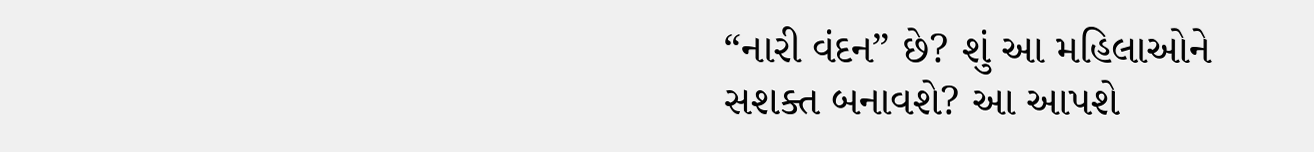“નારી વંદન” છે? શું આ મહિલાઓને સશક્ત બનાવશે? આ આપશે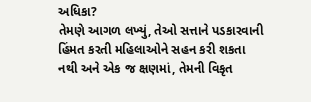અધિકા?
તેમણે આગળ લખ્યું, તેઓ સત્તાને પડકારવાની હિંમત કરતી મહિલાઓને સહન કરી શકતા નથી અને એક જ ક્ષણમાં, તેમની વિકૃત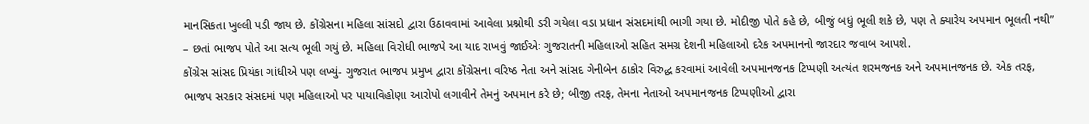માનસિકતા ખુલ્લી પડી જાય છે. કોંગ્રેસના મહિલા સાંસદો દ્વારા ઉઠાવવામાં આવેલા પ્રશ્નોથી ડરી ગયેલા વડા પ્રધાન સંસદમાંથી ભાગી ગયા છે. મોદીજી પોતે કહે છે, બીજું બધું ભૂલી શકે છે, પણ તે ક્યારેય અપમાન ભૂલતી નથી” – છતાં ભાજપ પોતે આ સત્ય ભૂલી ગયું છે. મહિલા વિરોધી ભાજપે આ યાદ રાખવું જાઈએઃ ગુજરાતની મહિલાઓ સહિત સમગ્ર દેશની મહિલાઓ દરેક અપમાનનો જારદાર જવાબ આપશે.
કોંગ્રેસ સાંસદ પ્રિયંકા ગાંધીએ પણ લખ્યું- ગુજરાત ભાજપ પ્રમુખ દ્વારા કોંગ્રેસના વરિષ્ઠ નેતા અને સાંસદ ગેનીબેન ઠાકોર વિરુદ્ધ કરવામાં આવેલી અપમાનજનક ટિપ્પણી અત્યંત શરમજનક અને અપમાનજનક છે. એક તરફ, ભાજપ સરકાર સંસદમાં પણ મહિલાઓ પર પાયાવિહોણા આરોપો લગાવીને તેમનું અપમાન કરે છે; બીજી તરફ, તેમના નેતાઓ અપમાનજનક ટિપ્પણીઓ દ્વારા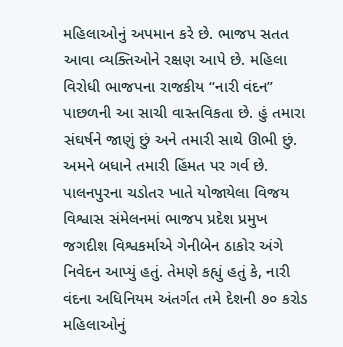મહિલાઓનું અપમાન કરે છે. ભાજપ સતત આવા વ્યક્તિઓને રક્ષણ આપે છે. મહિલા વિરોધી ભાજપના રાજકીય “નારી વંદન” પાછળની આ સાચી વાસ્તવિકતા છે. હું તમારા સંઘર્ષને જાણું છું અને તમારી સાથે ઊભી છું. અમને બધાને તમારી હિંમત પર ગર્વ છે.
પાલનપુરના ચડોતર ખાતે યોજાયેલા વિજય વિશ્વાસ સંમેલનમાં ભાજપ પ્રદેશ પ્રમુખ જગદીશ વિશ્વકર્માએ ગેનીબેન ઠાકોર અંગે નિવેદન આપ્યું હતું. તેમણે કહ્યું હતું કે, નારી વંદના અધિનિયમ અંતર્ગત તમે દેશની ૭૦ કરોડ મહિલાઓનું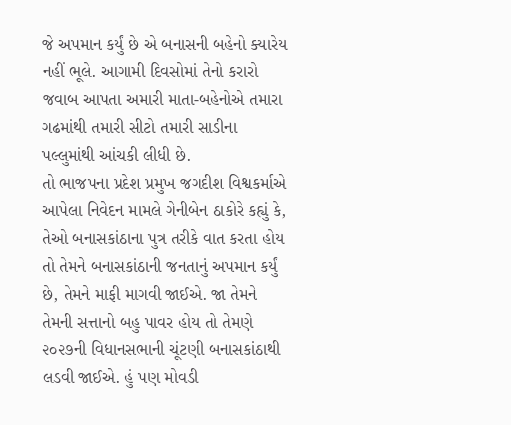જે અપમાન કર્યું છે એ બનાસની બહેનો ક્યારેય નહીં ભૂલે. આગામી દિવસોમાં તેનો કરારો જવાબ આપતા અમારી માતા-બહેનોએ તમારા ગઢમાંથી તમારી સીટો તમારી સાડીના પલ્લુમાંથી આંચકી લીધી છે.
તો ભાજપના પ્રદેશ પ્રમુખ જગદીશ વિશ્વકર્માએ આપેલા નિવેદન મામલે ગેનીબેન ઠાકોરે કહ્યું કે, તેઓ બનાસકાંઠાના પુત્ર તરીકે વાત કરતા હોય તો તેમને બનાસકાંઠાની જનતાનું અપમાન કર્યું છે, તેમને માફી માગવી જાઈએ. જા તેમને તેમની સત્તાનો બહુ પાવર હોય તો તેમણે ૨૦૨૭ની વિધાનસભાની ચૂંટણી બનાસકાંઠાથી લડવી જાઈએ. હું પણ મોવડી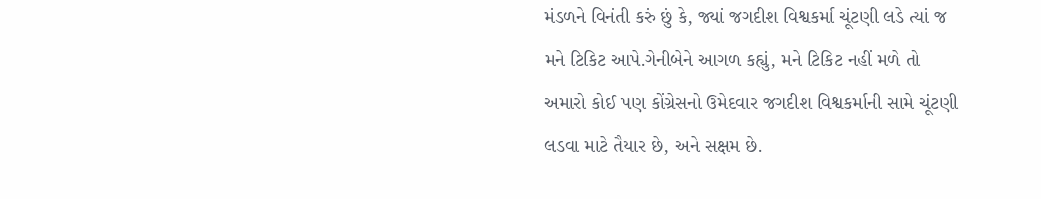મંડળને વિનંતી કરું છું કે, જ્યાં જગદીશ વિશ્વકર્મા ચૂંટણી લડે ત્યાં જ મને ટિકિટ આપે.ગેનીબેને આગળ કહ્યું, મને ટિકિટ નહીં મળે તો અમારો કોઈ પણ કોંગ્રેસનો ઉમેદવાર જગદીશ વિશ્વકર્માની સામે ચૂંટણી લડવા માટે તૈયાર છે, અને સક્ષમ છે.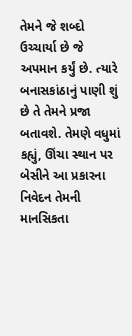તેમને જે શબ્દો ઉચ્ચાર્યા છે જે અપમાન કર્યું છે. ત્યારે બનાસકાંઠાનું પાણી શું છે તે તેમને પ્રજા બતાવશે. તેમણે વધુમાં કહ્યું, ઊંચા સ્થાન પર બેસીને આ પ્રકારના નિવેદન તેમની માનસિકતા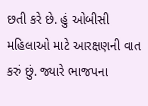છતી કરે છે. હું ઓબીસી મહિલાઓ માટે આરક્ષણની વાત કરું છું. જ્યારે ભાજપના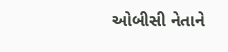ઓબીસી નેતાને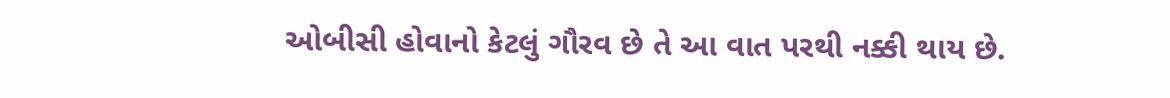ઓબીસી હોવાનો કેટલું ગૌરવ છે તે આ વાત પરથી નક્કી થાય છે.